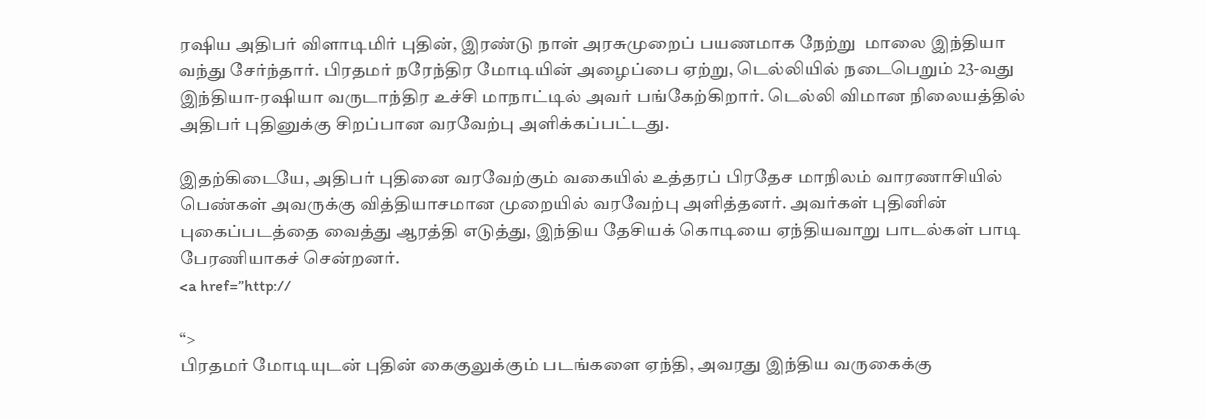ரஷிய அதிபர் விளாடிமிர் புதின், இரண்டு நாள் அரசுமுறைப் பயணமாக நேற்று  மாலை இந்தியா வந்து சேர்ந்தார். பிரதமர் நரேந்திர மோடியின் அழைப்பை ஏற்று, டெல்லியில் நடைபெறும் 23-வது இந்தியா-ரஷியா வருடாந்திர உச்சி மாநாட்டில் அவர் பங்கேற்கிறார். டெல்லி விமான நிலையத்தில் அதிபர் புதினுக்கு சிறப்பான வரவேற்பு அளிக்கப்பட்டது.

இதற்கிடையே, அதிபர் புதினை வரவேற்கும் வகையில் உத்தரப் பிரதேச மாநிலம் வாரணாசியில் பெண்கள் அவருக்கு வித்தியாசமான முறையில் வரவேற்பு அளித்தனர். அவர்கள் புதினின் புகைப்படத்தை வைத்து ஆரத்தி எடுத்து, இந்திய தேசியக் கொடியை ஏந்தியவாறு பாடல்கள் பாடி பேரணியாகச் சென்றனர்.
<a href=”http://

“>
பிரதமர் மோடியுடன் புதின் கைகுலுக்கும் படங்களை ஏந்தி, அவரது இந்திய வருகைக்கு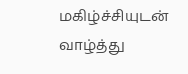மகிழ்ச்சியுடன் வாழ்த்து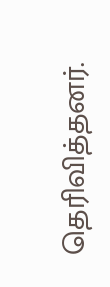தெரிவித்தனர்.